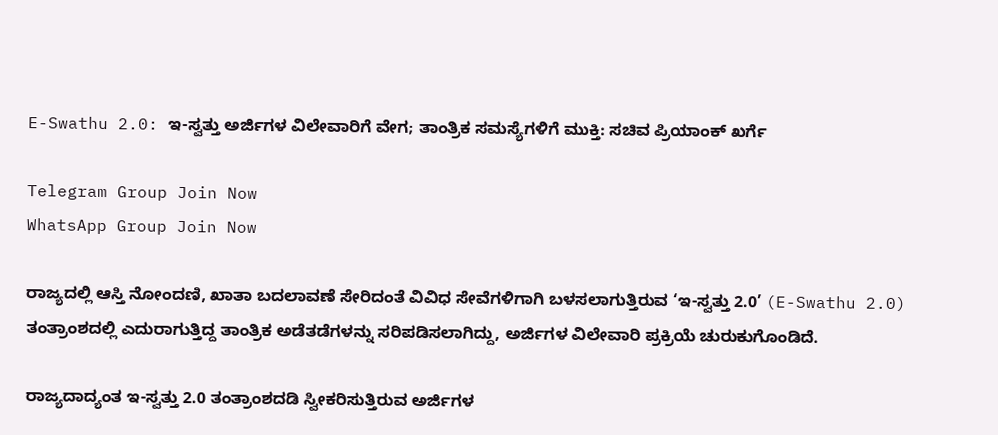E-Swathu 2.0: ಇ-ಸ್ವತ್ತು ಅರ್ಜಿಗಳ ವಿಲೇವಾರಿಗೆ ವೇಗ; ತಾಂತ್ರಿಕ ಸಮಸ್ಯೆಗಳಿಗೆ ಮುಕ್ತಿ: ಸಚಿವ ಪ್ರಿಯಾಂಕ್ ಖರ್ಗೆ

Telegram Group Join Now
WhatsApp Group Join Now

ರಾಜ್ಯದಲ್ಲಿ ಆಸ್ತಿ ನೋಂದಣಿ, ಖಾತಾ ಬದಲಾವಣೆ ಸೇರಿದಂತೆ ವಿವಿಧ ಸೇವೆಗಳಿಗಾಗಿ ಬಳಸಲಾಗುತ್ತಿರುವ ‘ಇ-ಸ್ವತ್ತು 2.0’ (E-Swathu 2.0) ತಂತ್ರಾಂಶದಲ್ಲಿ ಎದುರಾಗುತ್ತಿದ್ದ ತಾಂತ್ರಿಕ ಅಡೆತಡೆಗಳನ್ನು ಸರಿಪಡಿಸಲಾಗಿದ್ದು, ಅರ್ಜಿಗಳ ವಿಲೇವಾರಿ ಪ್ರಕ್ರಿಯೆ ಚುರುಕುಗೊಂಡಿದೆ.

ರಾಜ್ಯದಾದ್ಯಂತ ಇ-ಸ್ವತ್ತು 2.0 ತಂತ್ರಾಂಶದಡಿ ಸ್ವೀಕರಿಸುತ್ತಿರುವ ಅರ್ಜಿಗಳ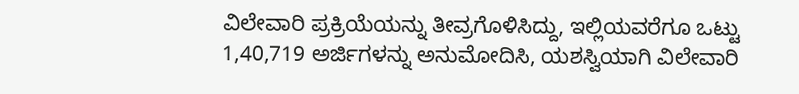ವಿಲೇವಾರಿ ಪ್ರಕ್ರಿಯೆಯನ್ನು ತೀವ್ರಗೊಳಿಸಿದ್ದು, ಇಲ್ಲಿಯವರೆಗೂ ಒಟ್ಟು 1,40,719 ಅರ್ಜಿಗಳನ್ನು ಅನುಮೋದಿಸಿ, ಯಶಸ್ವಿಯಾಗಿ ವಿಲೇವಾರಿ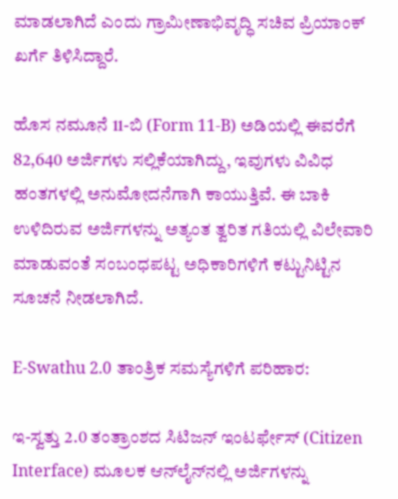ಮಾಡಲಾಗಿದೆ ಎಂದು ಗ್ರಾಮೀಣಾಭಿವೃದ್ಧಿ ಸಚಿವ ಪ್ರಿಯಾಂಕ್ ಖರ್ಗೆ ತಿಳಿಸಿದ್ದಾರೆ.

ಹೊಸ ನಮೂನೆ 11-ಬಿ (Form 11-B) ಅಡಿಯಲ್ಲಿ ಈವರೆಗೆ 82,640 ಅರ್ಜಿಗಳು ಸಲ್ಲಿಕೆಯಾಗಿದ್ದು, ಇವುಗಳು ವಿವಿಧ ಹಂತಗಳಲ್ಲಿ ಅನುಮೋದನೆಗಾಗಿ ಕಾಯುತ್ತಿವೆ. ಈ ಬಾಕಿ ಉಳಿದಿರುವ ಅರ್ಜಿಗಳನ್ನು ಅತ್ಯಂತ ತ್ವರಿತ ಗತಿಯಲ್ಲಿ ವಿಲೇವಾರಿ ಮಾಡುವಂತೆ ಸಂಬಂಧಪಟ್ಟ ಅಧಿಕಾರಿಗಳಿಗೆ ಕಟ್ಟುನಿಟ್ಟಿನ ಸೂಚನೆ ನೀಡಲಾಗಿದೆ.

E-Swathu 2.0 ತಾಂತ್ರಿಕ ಸಮಸ್ಯೆಗಳಿಗೆ ಪರಿಹಾರ:

ಇ-ಸ್ವತ್ತು 2.0 ತಂತ್ರಾಂಶದ ಸಿಟಿಜನ್ ಇಂಟರ್ಫೇಸ್ (Citizen Interface) ಮೂಲಕ ಆನ್‌ಲೈನ್‌ನಲ್ಲಿ ಅರ್ಜಿಗಳನ್ನು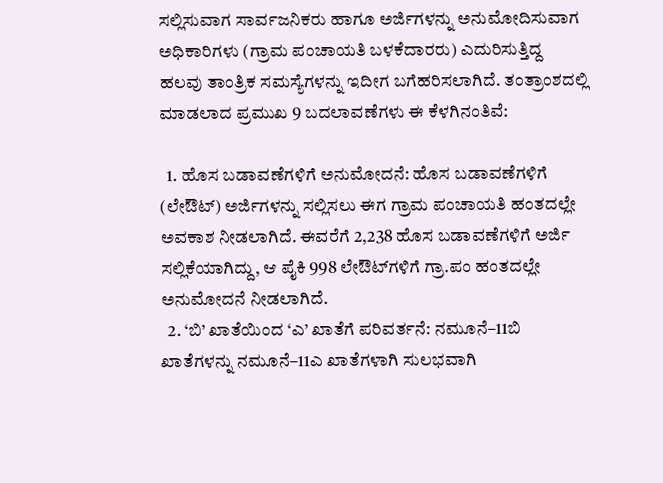ಸಲ್ಲಿಸುವಾಗ ಸಾರ್ವಜನಿಕರು ಹಾಗೂ ಅರ್ಜಿಗಳನ್ನು ಅನುಮೋದಿಸುವಾಗ ಅಧಿಕಾರಿಗಳು (ಗ್ರಾಮ ಪಂಚಾಯತಿ ಬಳಕೆದಾರರು) ಎದುರಿಸುತ್ತಿದ್ದ ಹಲವು ತಾಂತ್ರಿಕ ಸಮಸ್ಯೆಗಳನ್ನು ಇದೀಗ ಬಗೆಹರಿಸಲಾಗಿದೆ. ತಂತ್ರಾಂಶದಲ್ಲಿ ಮಾಡಲಾದ ಪ್ರಮುಖ 9 ಬದಲಾವಣೆಗಳು ಈ ಕೆಳಗಿನಂತಿವೆ:

  1. ಹೊಸ ಬಡಾವಣೆಗಳಿಗೆ ಅನುಮೋದನೆ: ಹೊಸ ಬಡಾವಣೆಗಳಿಗೆ (ಲೇಔಟ್‌) ಅರ್ಜಿಗಳನ್ನು ಸಲ್ಲಿಸಲು ಈಗ ಗ್ರಾಮ ಪಂಚಾಯತಿ ಹಂತದಲ್ಲೇ ಅವಕಾಶ ನೀಡಲಾಗಿದೆ. ಈವರೆಗೆ 2,238 ಹೊಸ ಬಡಾವಣೆಗಳಿಗೆ ಅರ್ಜಿ ಸಲ್ಲಿಕೆಯಾಗಿದ್ದು, ಆ ಪೈಕಿ 998 ಲೇಔಟ್‌ಗಳಿಗೆ ಗ್ರಾ.ಪಂ ಹಂತದಲ್ಲೇ ಅನುಮೋದನೆ ನೀಡಲಾಗಿದೆ.
  2. ‘ಬಿ’ ಖಾತೆಯಿಂದ ‘ಎ’ ಖಾತೆಗೆ ಪರಿವರ್ತನೆ: ನಮೂನೆ–11ಬಿ ಖಾತೆಗಳನ್ನು ನಮೂನೆ–11ಎ ಖಾತೆಗಳಾಗಿ ಸುಲಭವಾಗಿ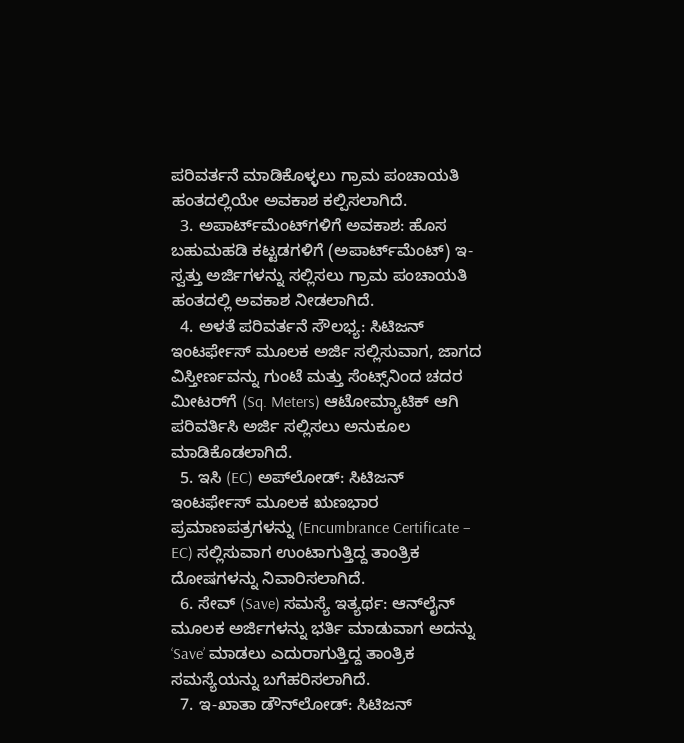ಪರಿವರ್ತನೆ ಮಾಡಿಕೊಳ್ಳಲು ಗ್ರಾಮ ಪಂಚಾಯತಿ ಹಂತದಲ್ಲಿಯೇ ಅವಕಾಶ ಕಲ್ಪಿಸಲಾಗಿದೆ.
  3. ಅಪಾರ್ಟ್‌ಮೆಂಟ್‌ಗಳಿಗೆ ಅವಕಾಶ: ಹೊಸ ಬಹುಮಹಡಿ ಕಟ್ಟಡಗಳಿಗೆ (ಅಪಾರ್ಟ್‌ಮೆಂಟ್) ಇ-ಸ್ವತ್ತು ಅರ್ಜಿಗಳನ್ನು ಸಲ್ಲಿಸಲು ಗ್ರಾಮ ಪಂಚಾಯತಿ ಹಂತದಲ್ಲಿ ಅವಕಾಶ ನೀಡಲಾಗಿದೆ.
  4. ಅಳತೆ ಪರಿವರ್ತನೆ ಸೌಲಭ್ಯ: ಸಿಟಿಜನ್ ಇಂಟರ್ಫೇಸ್ ಮೂಲಕ ಅರ್ಜಿ ಸಲ್ಲಿಸುವಾಗ, ಜಾಗದ ವಿಸ್ತೀರ್ಣವನ್ನು ಗುಂಟೆ ಮತ್ತು ಸೆಂಟ್ಸ್‌ನಿಂದ ಚದರ ಮೀಟರ್‌ಗೆ (Sq. Meters) ಆಟೋಮ್ಯಾಟಿಕ್ ಆಗಿ ಪರಿವರ್ತಿಸಿ ಅರ್ಜಿ ಸಲ್ಲಿಸಲು ಅನುಕೂಲ ಮಾಡಿಕೊಡಲಾಗಿದೆ.
  5. ಇಸಿ (EC) ಅಪ್‌ಲೋಡ್: ಸಿಟಿಜನ್ ಇಂಟರ್ಫೇಸ್ ಮೂಲಕ ಋಣಭಾರ ಪ್ರಮಾಣಪತ್ರಗಳನ್ನು (Encumbrance Certificate – EC) ಸಲ್ಲಿಸುವಾಗ ಉಂಟಾಗುತ್ತಿದ್ದ ತಾಂತ್ರಿಕ ದೋಷಗಳನ್ನು ನಿವಾರಿಸಲಾಗಿದೆ.
  6. ಸೇವ್ (Save) ಸಮಸ್ಯೆ ಇತ್ಯರ್ಥ: ಆನ್‌ಲೈನ್ ಮೂಲಕ ಅರ್ಜಿಗಳನ್ನು ಭರ್ತಿ ಮಾಡುವಾಗ ಅದನ್ನು ‘Save’ ಮಾಡಲು ಎದುರಾಗುತ್ತಿದ್ದ ತಾಂತ್ರಿಕ ಸಮಸ್ಯೆಯನ್ನು ಬಗೆಹರಿಸಲಾಗಿದೆ.
  7. ಇ-ಖಾತಾ ಡೌನ್‌ಲೋಡ್: ಸಿಟಿಜನ್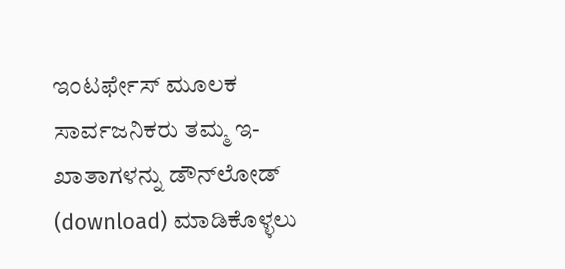ಇಂಟರ್ಫೇಸ್ ಮೂಲಕ ಸಾರ್ವಜನಿಕರು ತಮ್ಮ ಇ-ಖಾತಾಗಳನ್ನು ಡೌನ್‌ಲೋಡ್ (download) ಮಾಡಿಕೊಳ್ಳಲು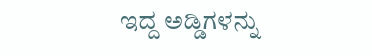ಇದ್ದ ಅಡ್ಡಿಗಳನ್ನು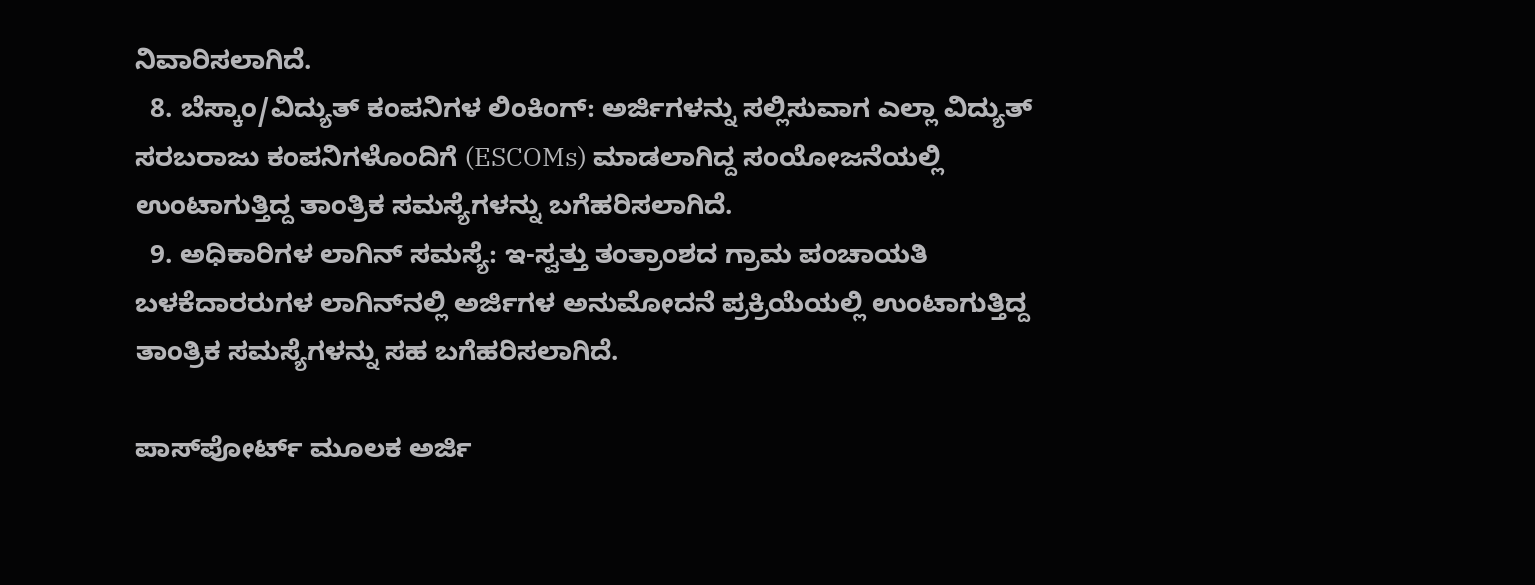ನಿವಾರಿಸಲಾಗಿದೆ.
  8. ಬೆಸ್ಕಾಂ/ವಿದ್ಯುತ್ ಕಂಪನಿಗಳ ಲಿಂಕಿಂಗ್: ಅರ್ಜಿಗಳನ್ನು ಸಲ್ಲಿಸುವಾಗ ಎಲ್ಲಾ ವಿದ್ಯುತ್ ಸರಬರಾಜು ಕಂಪನಿಗಳೊಂದಿಗೆ (ESCOMs) ಮಾಡಲಾಗಿದ್ದ ಸಂಯೋಜನೆಯಲ್ಲಿ ಉಂಟಾಗುತ್ತಿದ್ದ ತಾಂತ್ರಿಕ ಸಮಸ್ಯೆಗಳನ್ನು ಬಗೆಹರಿಸಲಾಗಿದೆ.
  9. ಅಧಿಕಾರಿಗಳ ಲಾಗಿನ್ ಸಮಸ್ಯೆ: ಇ-ಸ್ವತ್ತು ತಂತ್ರಾಂಶದ ಗ್ರಾಮ ಪಂಚಾಯತಿ ಬಳಕೆದಾರರುಗಳ ಲಾಗಿನ್‌ನಲ್ಲಿ ಅರ್ಜಿಗಳ ಅನುಮೋದನೆ ಪ್ರಕ್ರಿಯೆಯಲ್ಲಿ ಉಂಟಾಗುತ್ತಿದ್ದ ತಾಂತ್ರಿಕ ಸಮಸ್ಯೆಗಳನ್ನು ಸಹ ಬಗೆಹರಿಸಲಾಗಿದೆ.

ಪಾಸ್‌ಪೋರ್ಟ್ ಮೂಲಕ ಅರ್ಜಿ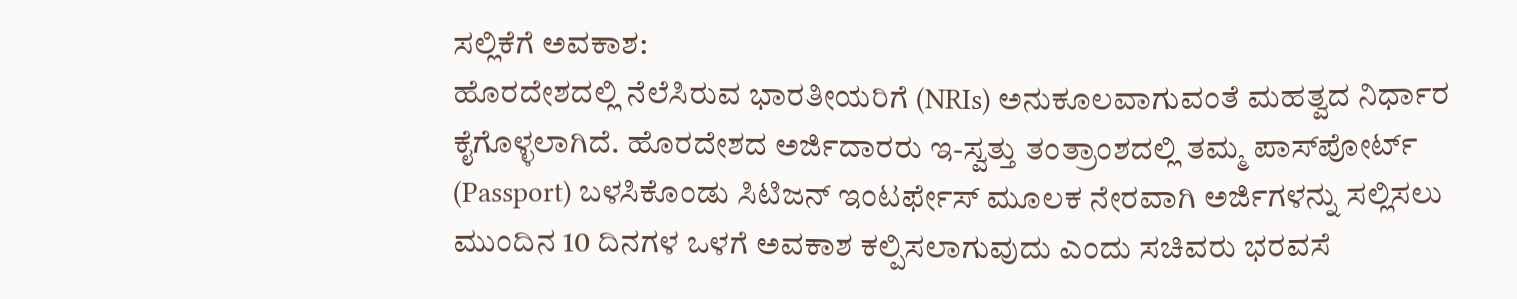ಸಲ್ಲಿಕೆಗೆ ಅವಕಾಶ:
ಹೊರದೇಶದಲ್ಲಿ ನೆಲೆಸಿರುವ ಭಾರತೀಯರಿಗೆ (NRIs) ಅನುಕೂಲವಾಗುವಂತೆ ಮಹತ್ವದ ನಿರ್ಧಾರ ಕೈಗೊಳ್ಳಲಾಗಿದೆ. ಹೊರದೇಶದ ಅರ್ಜಿದಾರರು ಇ-ಸ್ವತ್ತು ತಂತ್ರಾಂಶದಲ್ಲಿ ತಮ್ಮ ಪಾಸ್‌ಪೋರ್ಟ್ (Passport) ಬಳಸಿಕೊಂಡು ಸಿಟಿಜನ್ ಇಂಟರ್ಫೇಸ್ ಮೂಲಕ ನೇರವಾಗಿ ಅರ್ಜಿಗಳನ್ನು ಸಲ್ಲಿಸಲು ಮುಂದಿನ 10 ದಿನಗಳ ಒಳಗೆ ಅವಕಾಶ ಕಲ್ಪಿಸಲಾಗುವುದು ಎಂದು ಸಚಿವರು ಭರವಸೆ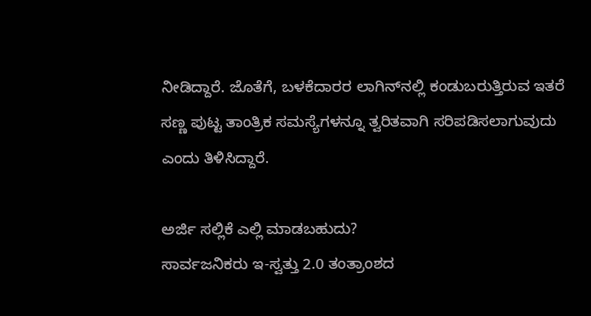ನೀಡಿದ್ದಾರೆ. ಜೊತೆಗೆ, ಬಳಕೆದಾರರ ಲಾಗಿನ್‌ನಲ್ಲಿ ಕಂಡುಬರುತ್ತಿರುವ ಇತರೆ ಸಣ್ಣ ಪುಟ್ಟ ತಾಂತ್ರಿಕ ಸಮಸ್ಯೆಗಳನ್ನೂ ತ್ವರಿತವಾಗಿ ಸರಿಪಡಿಸಲಾಗುವುದು ಎಂದು ತಿಳಿಸಿದ್ದಾರೆ.

ಅರ್ಜಿ ಸಲ್ಲಿಕೆ ಎಲ್ಲಿ ಮಾಡಬಹುದು?
ಸಾರ್ವಜನಿಕರು ಇ-ಸ್ವತ್ತು 2.0 ತಂತ್ರಾಂಶದ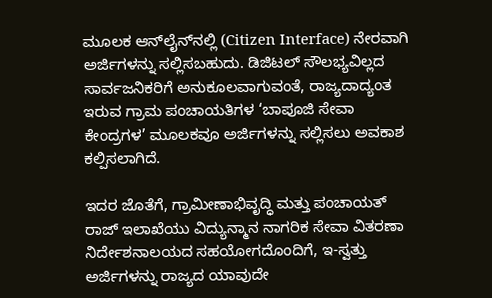ಮೂಲಕ ಆನ್‌ಲೈನ್‌ನಲ್ಲಿ (Citizen Interface) ನೇರವಾಗಿ ಅರ್ಜಿಗಳನ್ನು ಸಲ್ಲಿಸಬಹುದು. ಡಿಜಿಟಲ್ ಸೌಲಭ್ಯವಿಲ್ಲದ ಸಾರ್ವಜನಿಕರಿಗೆ ಅನುಕೂಲವಾಗುವಂತೆ, ರಾಜ್ಯದಾದ್ಯಂತ ಇರುವ ಗ್ರಾಮ ಪಂಚಾಯತಿಗಳ ‘ಬಾಪೂಜಿ ಸೇವಾ ಕೇಂದ್ರಗಳ’ ಮೂಲಕವೂ ಅರ್ಜಿಗಳನ್ನು ಸಲ್ಲಿಸಲು ಅವಕಾಶ ಕಲ್ಪಿಸಲಾಗಿದೆ.

ಇದರ ಜೊತೆಗೆ, ಗ್ರಾಮೀಣಾಭಿವೃದ್ಧಿ ಮತ್ತು ಪಂಚಾಯತ್‌ ರಾಜ್‌ ಇಲಾಖೆಯು ವಿದ್ಯುನ್ಮಾನ ನಾಗರಿಕ ಸೇವಾ ವಿತರಣಾ ನಿರ್ದೇಶನಾಲಯದ ಸಹಯೋಗದೊಂದಿಗೆ, ಇ-ಸ್ವತ್ತು ಅರ್ಜಿಗಳನ್ನು ರಾಜ್ಯದ ಯಾವುದೇ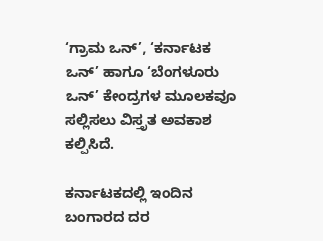‘ಗ್ರಾಮ ಒನ್’, ‘ಕರ್ನಾಟಕ ಒನ್’ ಹಾಗೂ ‘ಬೆಂಗಳೂರು ಒನ್’ ಕೇಂದ್ರಗಳ ಮೂಲಕವೂ ಸಲ್ಲಿಸಲು ವಿಸ್ತೃತ ಅವಕಾಶ ಕಲ್ಪಿಸಿದೆ.

ಕರ್ನಾಟಕದಲ್ಲಿ ಇಂದಿನ ಬಂಗಾರದ ದರ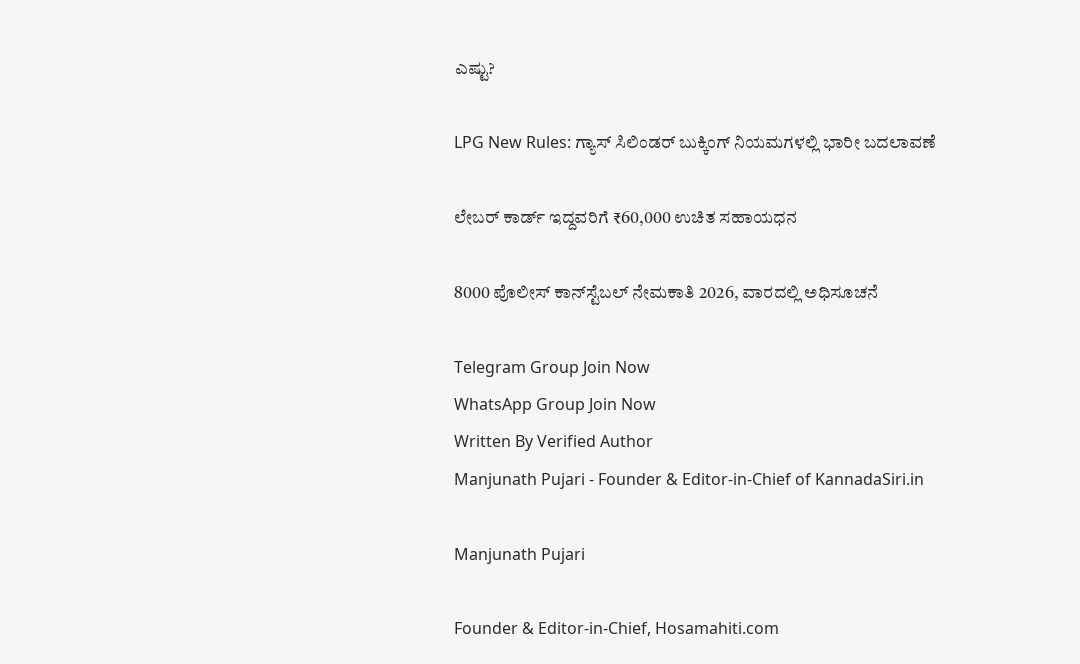ಎಷ್ಟು?

LPG New Rules: ಗ್ಯಾಸ್ ಸಿಲಿಂಡರ್ ಬುಕ್ಕಿಂಗ್ ನಿಯಮಗಳಲ್ಲಿ ಭಾರೀ ಬದಲಾವಣೆ

ಲೇಬರ್ ಕಾರ್ಡ್ ಇದ್ದವರಿಗೆ ₹60,000 ಉಚಿತ ಸಹಾಯಧನ

8000 ಪೊಲೀಸ್ ಕಾನ್‌ಸ್ಟೆಬಲ್ ನೇಮಕಾತಿ 2026, ವಾರದಲ್ಲಿ ಅಧಿಸೂಚನೆ

Telegram Group Join Now
WhatsApp Group Join Now
Written By Verified Author
Manjunath Pujari - Founder & Editor-in-Chief of KannadaSiri.in

Manjunath Pujari

Founder & Editor-in-Chief, Hosamahiti.com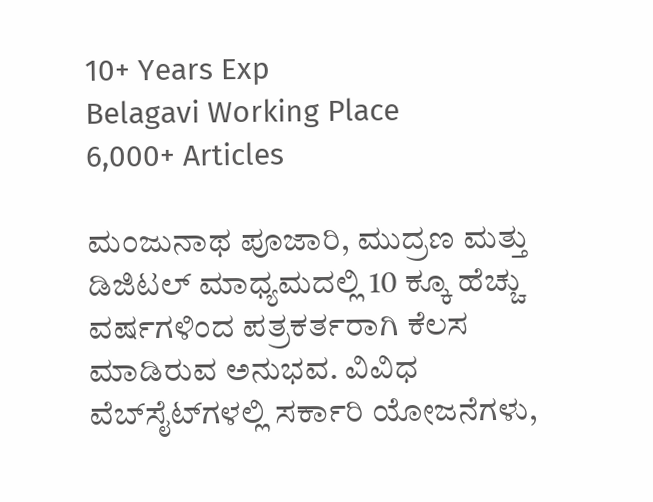10+ Years Exp
Belagavi Working Place
6,000+ Articles

ಮಂಜುನಾಥ ಪೂಜಾರಿ, ಮುದ್ರಣ ಮತ್ತು ಡಿಜಿಟಲ್ ಮಾಧ್ಯಮದಲ್ಲಿ 10 ಕ್ಕೂ ಹೆಚ್ಚು ವರ್ಷಗಳಿಂದ ಪತ್ರಕರ್ತರಾಗಿ ಕೆಲಸ ಮಾಡಿರುವ ಅನುಭವ. ವಿವಿಧ ವೆಬ್‌ಸೈಟ್‌ಗಳಲ್ಲಿ ಸರ್ಕಾರಿ ಯೋಜನೆಗಳು,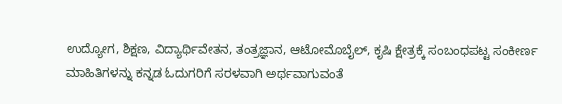ಉದ್ಯೋಗ, ಶಿಕ್ಷಣ, ವಿದ್ಯಾರ್ಥಿವೇತನ, ತಂತ್ರಜ್ಞಾನ, ಆಟೋಮೊಬೈಲ್, ಕೃಷಿ ಕ್ಷೇತ್ರಕ್ಕೆ ಸಂಬಂಧಪಟ್ಟ ಸಂಕೀರ್ಣ ಮಾಹಿತಿಗಳನ್ನು ಕನ್ನಡ ಓದುಗರಿಗೆ ಸರಳವಾಗಿ ಅರ್ಥವಾಗುವಂತೆ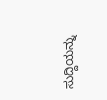ಸುದ್ದಿಯನ್ನು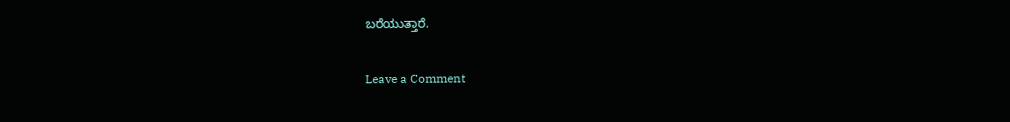ಬರೆಯುತ್ತಾರೆ.

Leave a Comment